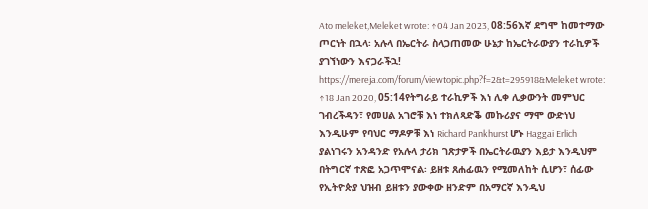Ato meleket,Meleket wrote: ↑04 Jan 2023, 08:56እኛ ደግሞ ከመተማው ጦርነት በኋላ፡ አሉላ በኤርትራ ስላጋጠመው ሁኔታ ከኤርትራውያን ተራኪዎች ያገኘነውን እናጋራችኋ! https://mereja.com/forum/viewtopic.php?f=2&t=295918&Meleket wrote: ↑18 Jan 2020, 05:14የትግራይ ተራኪዎች እነ ሊቀ ሊቃውንት መምህር ገብረችዳን፣ የመሀል አገሮቹ እነ ተክለጻድቕ መኩሪያና ማሞ ውድነህ እንዲሁም የባህር ማዶዎቹ እነ Richard Pankhurst ሆኑ Haggai Erlich ያልነገሩን አንዳንድ የአሉላ ታሪክ ገጽታዎች በኤርትራዉያን እይታ እንዲህም በትግርኛ ተጽፎ አጋጥሞናል፡ ይዘቱ ጸሐፊዉን የሚመለከት ሲሆን፣ ሰፊው የኢትዮጵያ ህዝብ ይዘቱን ያውቀው ዘንድም በአማርኛ እንዲህ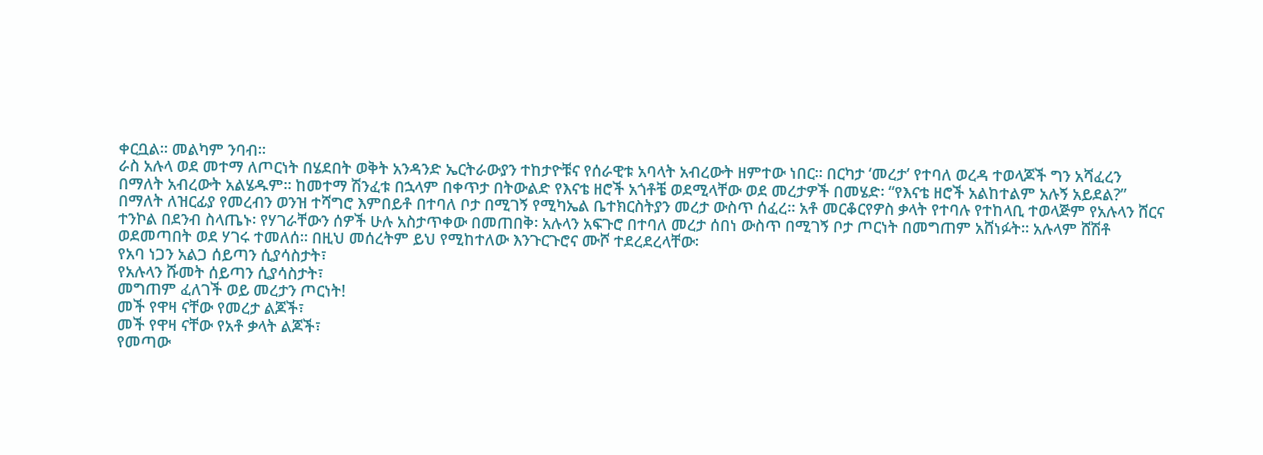ቀርቧል። መልካም ንባብ።
ራስ አሉላ ወደ መተማ ለጦርነት በሄደበት ወቅት አንዳንድ ኤርትራውያን ተከታዮቹና የሰራዊቱ አባላት አብረውት ዘምተው ነበር። በርካታ ‘መረታ’ የተባለ ወረዳ ተወላጆች ግን አሻፈረን በማለት አብረውት አልሄዱም። ከመተማ ሽንፈቱ በኋላም በቀጥታ በትውልድ የእናቴ ዘሮች አጎቶቼ ወደሚላቸው ወደ መረታዎች በመሄድ፡ “የእናቴ ዘሮች አልከተልም አሉኝ አይደል?” በማለት ለዝርፊያ የመረብን ወንዝ ተሻግሮ እምበይቶ በተባለ ቦታ በሚገኝ የሚካኤል ቤተክርስትያን መረታ ውስጥ ሰፈረ። አቶ መርቆርየዎስ ቃላት የተባሉ የተከላቢ ተወላጅም የአሉላን ሸርና ተንኮል በደንብ ስላጤኑ፡ የሃገራቸውን ሰዎች ሁሉ አስታጥቀው በመጠበቅ፡ አሉላን አፍጉሮ በተባለ መረታ ሰበነ ውስጥ በሚገኝ ቦታ ጦርነት በመግጠም አሸነፉት። አሉላም ሸሽቶ ወደመጣበት ወደ ሃገሩ ተመለሰ። በዚህ መሰረትም ይህ የሚከተለው እንጉርጉሮና ሙሾ ተደረደረላቸው፡
የአባ ነጋን አልጋ ሰይጣን ሲያሳስታት፣
የአሉላን ሹመት ሰይጣን ሲያሳስታት፣
መግጠም ፈለገች ወይ መረታን ጦርነት!
መች የዋዛ ናቸው የመረታ ልጆች፣
መች የዋዛ ናቸው የአቶ ቃላት ልጆች፣
የመጣው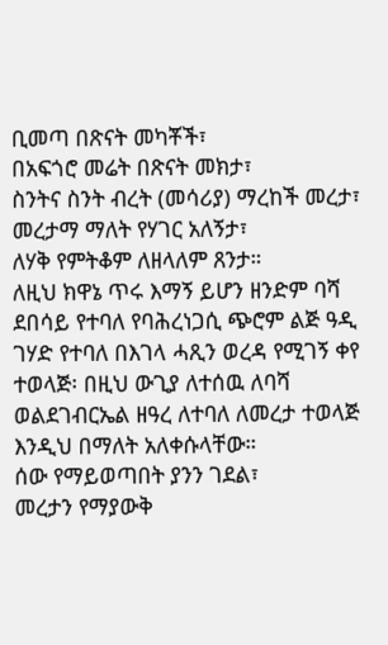ቢመጣ በጽናት መካቾች፣
በአፍጎሮ መሬት በጽናት መክታ፣
ስንትና ስንት ብረት (መሳሪያ) ማረከች መረታ፣
መረታማ ማለት የሃገር አለኝታ፣
ለሃቅ የምትቆም ለዘላለም ጸንታ።
ለዚህ ክዋኔ ጥሩ እማኝ ይሆን ዘንድም ባሻ ደበሳይ የተባለ የባሕረነጋሲ ጭሮም ልጅ ዓዲ ገሃድ የተባለ በእገላ ሓጺን ወረዳ የሚገኝ ቀየ ተወላጅ፡ በዚህ ውጊያ ለተሰዉ ለባሻ ወልደገብርኤል ዘዓረ ለተባለ ለመረታ ተወላጅ እንዲህ በማለት አለቀሱላቸው።
ሰው የማይወጣበት ያንን ገደል፣
መረታን የማያውቅ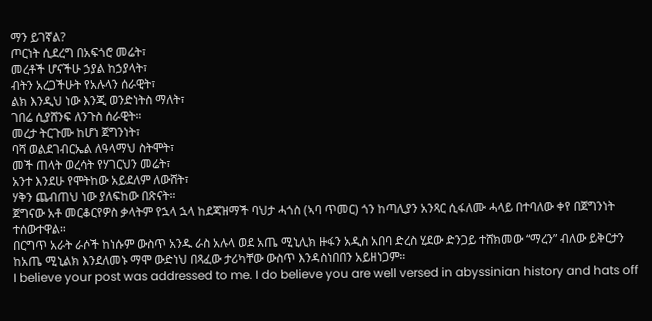ማን ይገኛል?
ጦርነት ሲደረግ በአፍጎሮ መሬት፣
መረቶች ሆናችሁ ኃያል ከኃያላት፣
ብትን አረጋችሁት የአሉላን ሰራዊት፣
ልክ እንዲህ ነው እንጂ ወንድነትስ ማለት፣
ገበሬ ሲያሸንፍ ለንጉስ ሰራዊት።
መረታ ትርጉሙ ከሆነ ጀግንነት፣
ባሻ ወልደገብርኤል ለዓላማህ ስትሞት፣
መች ጠላት ወረሳት የሃገርህን መሬት፣
አንተ እንደሁ የሞትከው አይደለም ለውሸት፣
ሃቅን ጨብጠህ ነው ያለፍከው በጽናት።
ጀግናው አቶ መርቆርየዎስ ቃላትም የኋላ ኋላ ከደጃዝማች ባህታ ሓጎስ (ኣባ ጥመር) ጎን ከጣሊያን አንጻር ሲፋለሙ ሓላይ በተባለው ቀየ በጀግንነት ተሰውተዋል።
በርግጥ አራት ራሶች ከነሱም ውስጥ አንዱ ራስ አሉላ ወደ አጤ ሚኒሊክ ዙፋን አዲስ አበባ ድረስ ሂደው ድንጋይ ተሸክመው “ማረን” ብለው ይቅርታን ከአጤ ሚኒልክ እንደለመኑ ማሞ ውድነህ በጻፈው ታሪካቸው ውስጥ እንዳስነበበን አይዘነጋም።
I believe your post was addressed to me. I do believe you are well versed in abyssinian history and hats off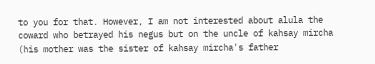to you for that. However, I am not interested about alula the coward who betrayed his negus but on the uncle of kahsay mircha (his mother was the sister of kahsay mircha's father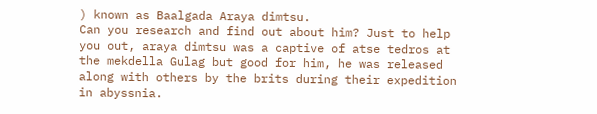) known as Baalgada Araya dimtsu.
Can you research and find out about him? Just to help you out, araya dimtsu was a captive of atse tedros at the mekdella Gulag but good for him, he was released along with others by the brits during their expedition in abyssnia.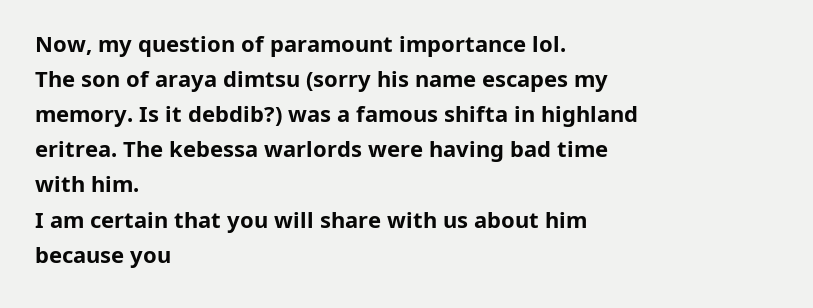Now, my question of paramount importance lol.
The son of araya dimtsu (sorry his name escapes my memory. Is it debdib?) was a famous shifta in highland eritrea. The kebessa warlords were having bad time with him.
I am certain that you will share with us about him because you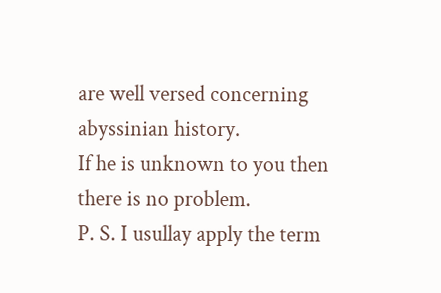are well versed concerning abyssinian history.
If he is unknown to you then there is no problem.
P. S. I usullay apply the term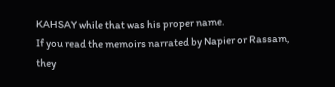KAHSAY while that was his proper name.
If you read the memoirs narrated by Napier or Rassam, they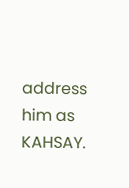address him as KAHSAY.